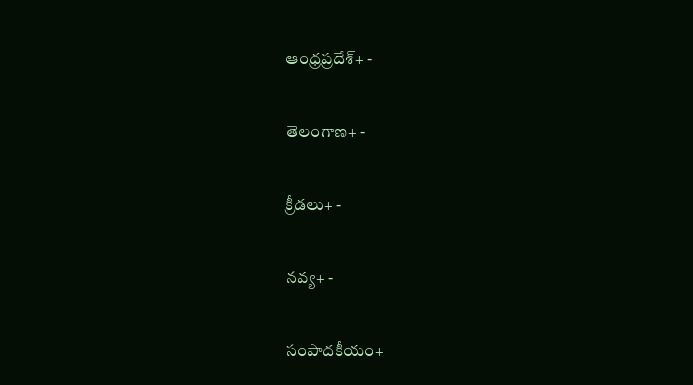ఆంధ్రప్రదేశ్+ -

తెలంగాణ+ -

క్రీడలు+ -

నవ్య+ -

సంపాదకీయం+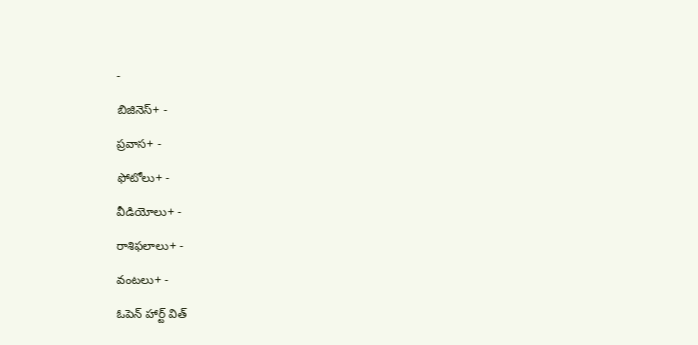-

బిజినెస్+ -

ప్రవాస+ -

ఫోటోలు+ -

వీడియోలు+ -

రాశిఫలాలు+ -

వంటలు+ -

ఓపెన్ హార్ట్ విత్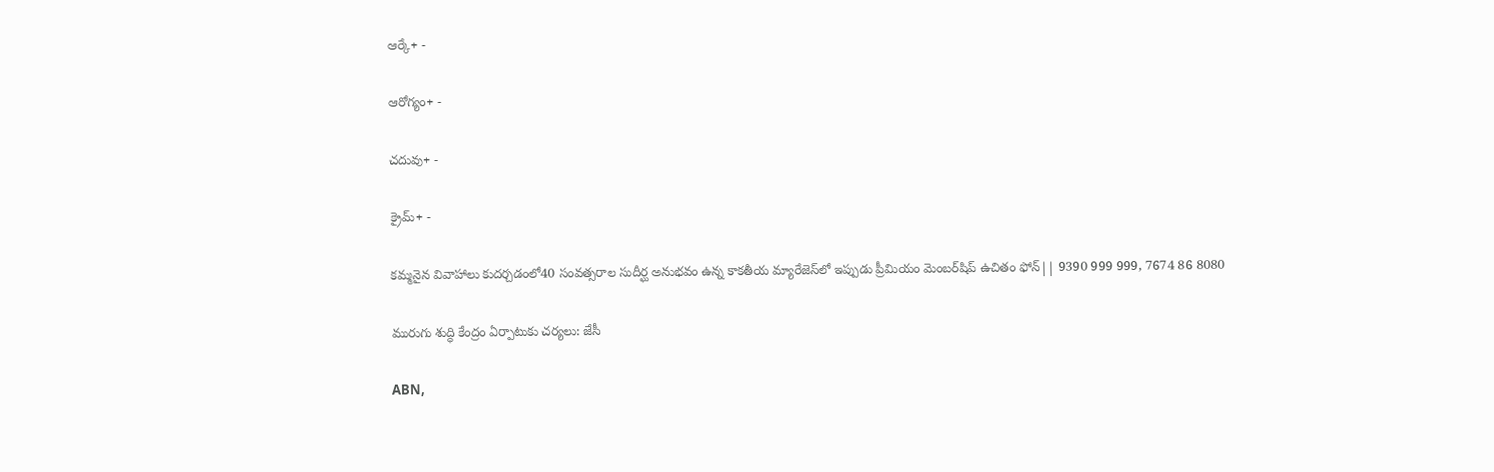ఆర్కే+ -

ఆరోగ్యం+ -

చదువు+ -

క్రైమ్+ -

కమ్మనైన వివాహాలు కుదర్చడంలో40 సంవత్సరాల సుదీర్ఘ అనుభవం ఉన్న కాకతీయ మ్యారేజెస్‌లో ఇప్పుడు ప్రీమియం మెంబర్‌షిప్‌ ఉచితం ఫోన్|| 9390 999 999, 7674 86 8080

మురుగు శుద్ధి కేంద్రం ఏర్పాటుకు చర్యలు: జేసీ

ABN,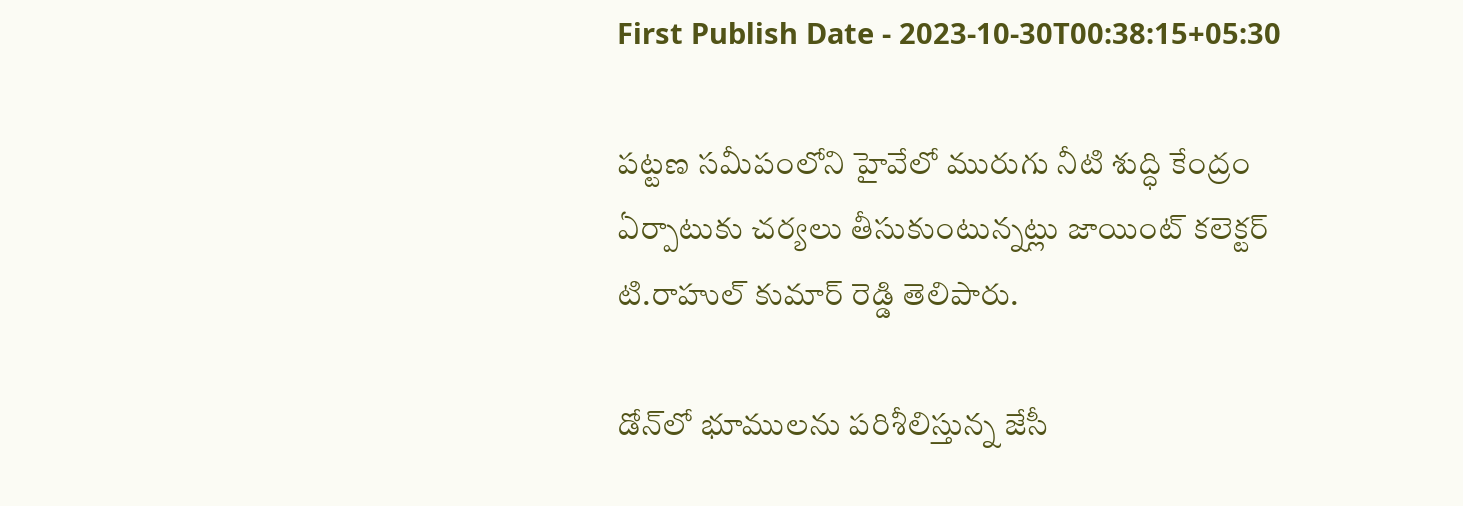First Publish Date - 2023-10-30T00:38:15+05:30

పట్టణ సమీపంలోని హైవేలో మురుగు నీటి శుద్ధి కేంద్రం ఏర్పాటుకు చర్యలు తీసుకుంటున్నట్లు జాయింట్‌ కలెక్టర్‌ టి.రాహుల్‌ కుమార్‌ రెడ్డి తెలిపారు.

డోన్‌లో భూములను పరిశీలిస్తున్న జేసీ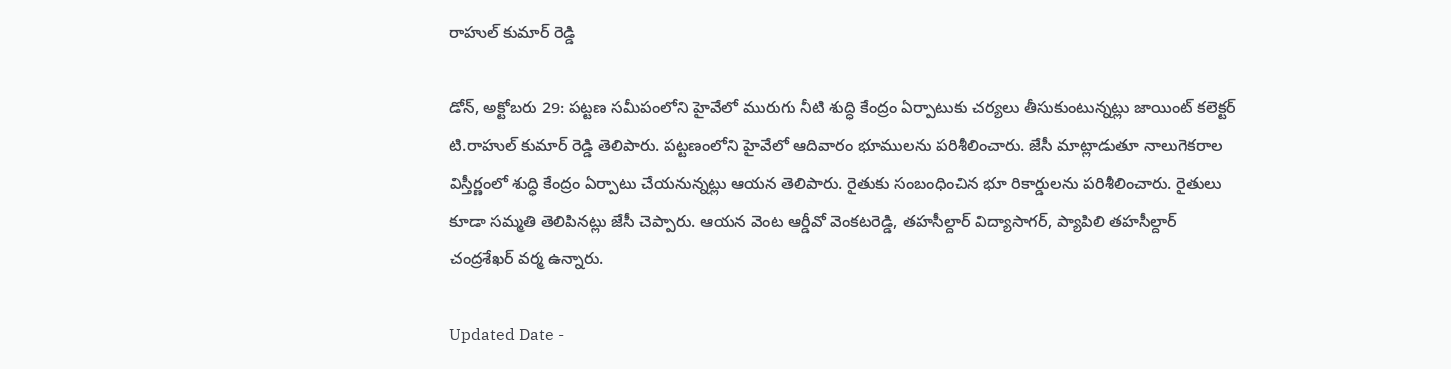రాహుల్‌ కుమార్‌ రెడ్డి

డోన్‌, అక్టోబరు 29: పట్టణ సమీపంలోని హైవేలో మురుగు నీటి శుద్ధి కేంద్రం ఏర్పాటుకు చర్యలు తీసుకుంటున్నట్లు జాయింట్‌ కలెక్టర్‌ టి.రాహుల్‌ కుమార్‌ రెడ్డి తెలిపారు. పట్టణంలోని హైవేలో ఆదివారం భూములను పరిశీలించారు. జేసీ మాట్లాడుతూ నాలుగెకరాల విస్తీర్ణంలో శుద్ధి కేంద్రం ఏర్పాటు చేయనున్నట్లు ఆయన తెలిపారు. రైతుకు సంబంధించిన భూ రికార్డులను పరిశీలించారు. రైతులు కూడా సమ్మతి తెలిపినట్లు జేసీ చెప్పారు. ఆయన వెంట ఆర్డీవో వెంకటరెడ్డి, తహసీల్దార్‌ విద్యాసాగర్‌, ప్యాపిలి తహసీల్దార్‌ చంద్రశేఖర్‌ వర్మ ఉన్నారు.

Updated Date -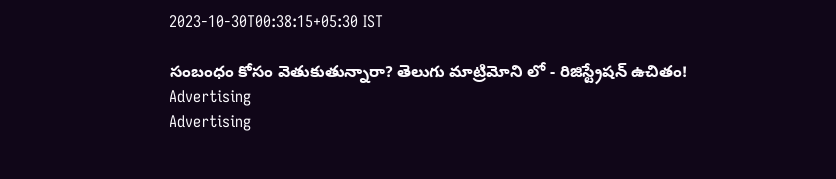2023-10-30T00:38:15+05:30 IST

సంబంధం కోసం వెతుకుతున్నారా? తెలుగు మాట్రిమోని లో - రిజిస్ట్రేషన్ ఉచితం!
Advertising
Advertising